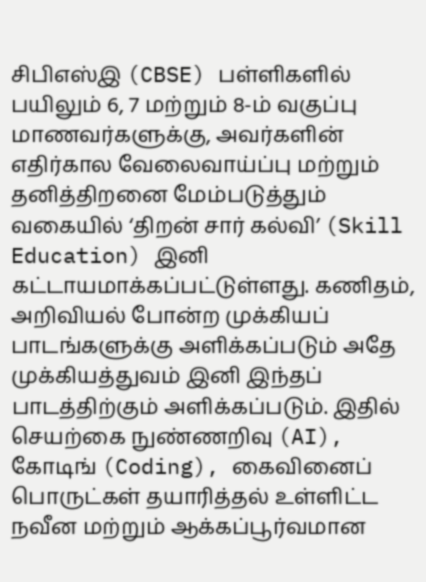சிபிஎஸ்இ (CBSE) பள்ளிகளில் பயிலும் 6, 7 மற்றும் 8-ம் வகுப்பு மாணவர்களுக்கு, அவர்களின் எதிர்கால வேலைவாய்ப்பு மற்றும் தனித்திறனை மேம்படுத்தும் வகையில் ‘திறன் சார் கல்வி’ (Skill Education) இனி கட்டாயமாக்கப்பட்டுள்ளது. கணிதம், அறிவியல் போன்ற முக்கியப் பாடங்களுக்கு அளிக்கப்படும் அதே முக்கியத்துவம் இனி இந்தப் பாடத்திற்கும் அளிக்கப்படும். இதில் செயற்கை நுண்ணறிவு (AI), கோடிங் (Coding), கைவினைப் பொருட்கள் தயாரித்தல் உள்ளிட்ட நவீன மற்றும் ஆக்கப்பூர்வமான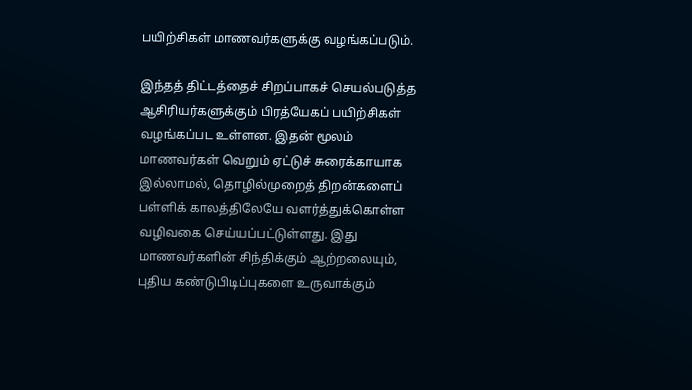பயிற்சிகள் மாணவர்களுக்கு வழங்கப்படும்.

இந்தத் திட்டத்தைச் சிறப்பாகச் செயல்படுத்த ஆசிரியர்களுக்கும் பிரத்யேகப் பயிற்சிகள் வழங்கப்பட உள்ளன. இதன் மூலம் மாணவர்கள் வெறும் ஏட்டுச் சுரைக்காயாக இல்லாமல், தொழில்முறைத் திறன்களைப் பள்ளிக் காலத்திலேயே வளர்த்துக்கொள்ள வழிவகை செய்யப்பட்டுள்ளது. இது மாணவர்களின் சிந்திக்கும் ஆற்றலையும், புதிய கண்டுபிடிப்புகளை உருவாக்கும்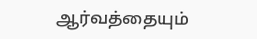ஆர்வத்தையும்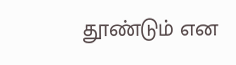தூண்டும் என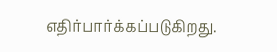எதிர்பார்க்கப்படுகிறது.